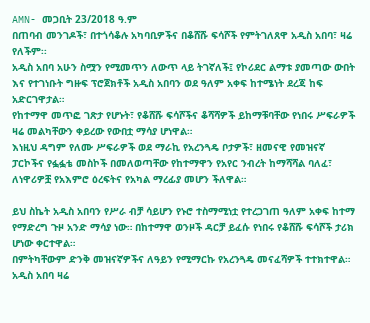AMN- መጋቢት 23/2018 ዓ.ም
በጠባብ መንገዶች፣ በተጎሳቆሉ አካባቢዎችና በቆሸሹ ፍሳሾች የምትገለጸዋ አዲስ አበባ፣ ዛሬ የለችም፡፡
አዲስ አበባ አሁን ስሟን የሚመጥን ለውጥ ላይ ትገኛለች፤ የኮሪደር ልማቱ ያመጣው ውበት እና የተገነቡት ግዙፍ ፕሮጀክቶች አዲስ አበባን ወደ ዓለም አቀፍ ከተሜነት ደረጃ ከፍ አድርገዋታል።
የከተማዋ መጥፎ ገጽታ የሆኑት፣ የቆሸሹ ፍሳሾችና ቆሻሻዎች ይከማቹባቸው የነበሩ ሥፍራዎች ዛሬ መልካቸውን ቀይረው የውበቷ ማሳያ ሆነዋል።
እነዚህ ዳግም የለሙ ሥፍራዎች ወደ ማራኪ የአረንጓዴ ቦታዎች፣ ዘመናዊ የመዝናኛ ፓርኮችና የፏፏቴ መስኮች በመለወጣቸው የከተማዋን የአየር ንብረት ከማሻሻል ባለፈ፣ ለነዋሪዎቿ የአእምሮ ዕረፍትና የአካል ማረፊያ መሆን ችለዋል።

ይህ ስኬት አዲስ አበባን የሥራ ብቻ ሳይሆን የኑሮ ተስማሚነቷ የተረጋገጠ ዓለም አቀፍ ከተማ የማድረግ ጉዞ አንድ ማሳያ ነው። በከተማዋ ወንዞች ዳርቻ ይፈሱ የነበሩ የቆሸሹ ፍሳሾች ታሪክ ሆነው ቀርተዋል።
በምትካቸውም ድንቅ መዝናኛዎችና ለዓይን የሚማርኩ የአረንጓዴ መናፈሻዎች ተተክተዋል። አዲስ አበባ ዛሬ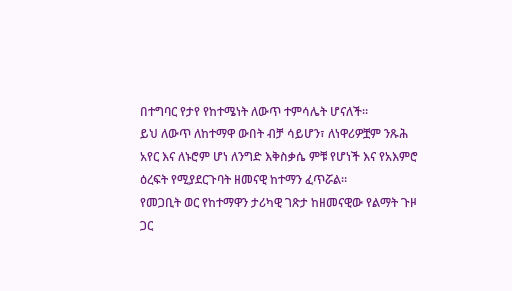በተግባር የታየ የከተሜነት ለውጥ ተምሳሌት ሆናለች።
ይህ ለውጥ ለከተማዋ ውበት ብቻ ሳይሆን፣ ለነዋሪዎቿም ንጹሕ አየር እና ለኑሮም ሆነ ለንግድ እቅስቃሴ ምቹ የሆነች እና የአእምሮ ዕረፍት የሚያደርጉባት ዘመናዊ ከተማን ፈጥሯል።
የመጋቢት ወር የከተማዋን ታሪካዊ ገጽታ ከዘመናዊው የልማት ጉዞ ጋር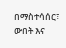በማስተሳሰር፣ ውበት እና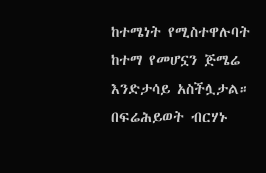ከተሜነት የሚስተዋሉባት ከተማ የመሆኗን ጅሜሬ እንድታሳይ አስችሏታል።
በፍሬሕይወት ብርሃኑ